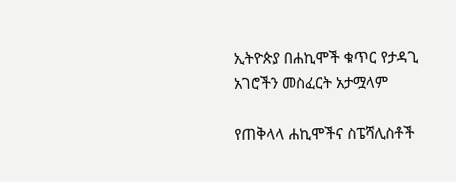ኢትዮጵያ በሐኪሞች ቁጥር የታዳጊ አገሮችን መስፈርት አታሟላም

የጠቅላላ ሐኪሞችና ስፔሻሊስቶች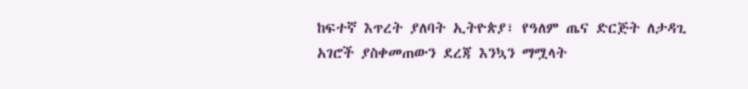ከፍተኛ እጥረት ያለባት ኢትዮጵያ፣ የዓለም ጤና ድርጅት ለታዳጊ አገሮች ያስቀመጠውን ደረጃ እንኳን ማሟላት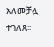አለመቻሏ ተገለጸ፡፡